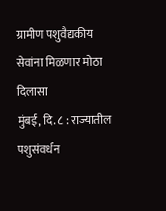ग्रामीण पशुवैद्यकीय सेवांना मिळणार मोठा दिलासा
मुंबई, दि. ८ : राज्यातील पशुसंवर्धन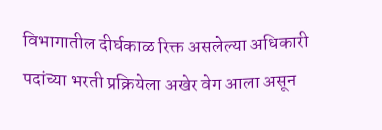विभागातील दीर्घकाळ रिक्त असलेल्या अधिकारी पदांच्या भरती प्रक्रियेला अखेर वेग आला असून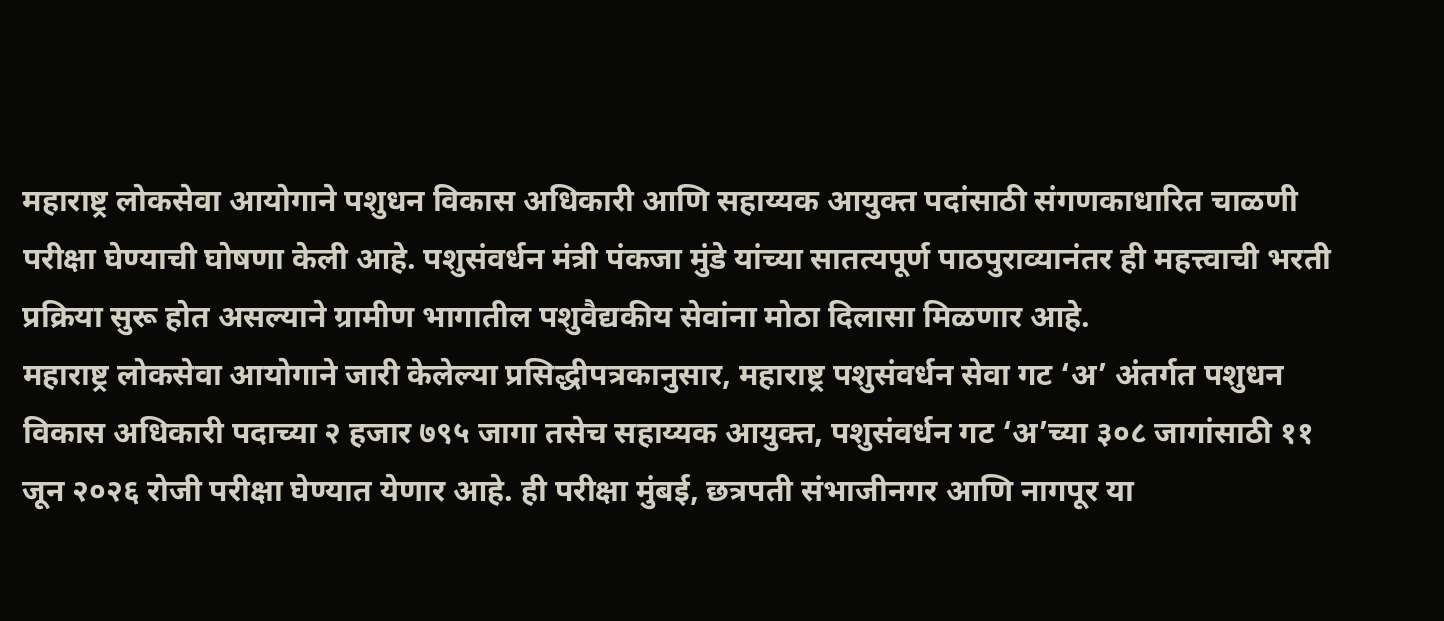महाराष्ट्र लोकसेवा आयोगाने पशुधन विकास अधिकारी आणि सहाय्यक आयुक्त पदांसाठी संगणकाधारित चाळणी परीक्षा घेण्याची घोषणा केली आहे. पशुसंवर्धन मंत्री पंकजा मुंडे यांच्या सातत्यपूर्ण पाठपुराव्यानंतर ही महत्त्वाची भरती प्रक्रिया सुरू होत असल्याने ग्रामीण भागातील पशुवैद्यकीय सेवांना मोठा दिलासा मिळणार आहे.
महाराष्ट्र लोकसेवा आयोगाने जारी केलेल्या प्रसिद्धीपत्रकानुसार, महाराष्ट्र पशुसंवर्धन सेवा गट ‘अ’ अंतर्गत पशुधन विकास अधिकारी पदाच्या २ हजार ७९५ जागा तसेच सहाय्यक आयुक्त, पशुसंवर्धन गट ‘अ’च्या ३०८ जागांसाठी ११ जून २०२६ रोजी परीक्षा घेण्यात येणार आहे. ही परीक्षा मुंबई, छत्रपती संभाजीनगर आणि नागपूर या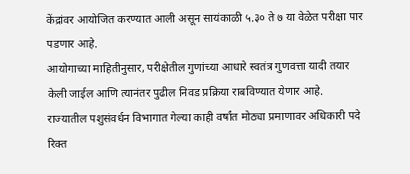केंद्रांवर आयोजित करण्यात आली असून सायंकाळी ५.३० ते ७ या वेळेत परीक्षा पार पडणार आहे.
आयोगाच्या माहितीनुसार, परीक्षेतील गुणांच्या आधारे स्वतंत्र गुणवत्ता यादी तयार केली जाईल आणि त्यानंतर पुढील निवड प्रक्रिया राबविण्यात येणार आहे. राज्यातील पशुसंवर्धन विभागात गेल्या काही वर्षांत मोठ्या प्रमाणावर अधिकारी पदे रिक्त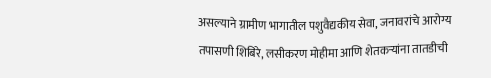असल्याने ग्रामीण भागातील पशुवैद्यकीय सेवा, जनावरांचे आरोग्य तपासणी शिबिरे, लसीकरण मोहीमा आणि शेतकऱ्यांना तातडीची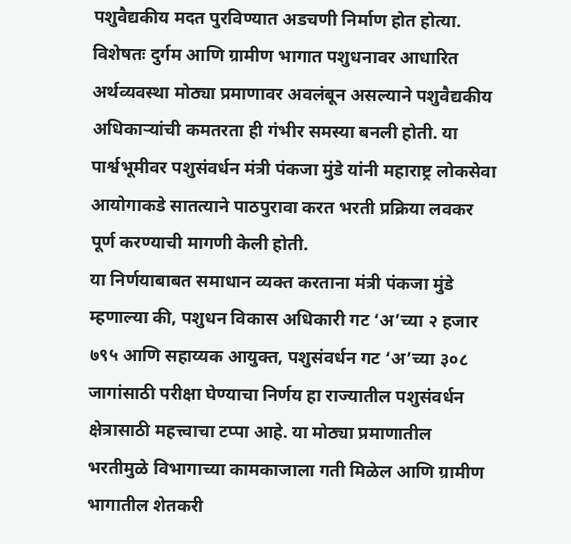पशुवैद्यकीय मदत पुरविण्यात अडचणी निर्माण होत होत्या.
विशेषतः दुर्गम आणि ग्रामीण भागात पशुधनावर आधारित अर्थव्यवस्था मोठ्या प्रमाणावर अवलंबून असल्याने पशुवैद्यकीय अधिकाऱ्यांची कमतरता ही गंभीर समस्या बनली होती. या पार्श्वभूमीवर पशुसंवर्धन मंत्री पंकजा मुंडे यांनी महाराष्ट्र लोकसेवा आयोगाकडे सातत्याने पाठपुरावा करत भरती प्रक्रिया लवकर पूर्ण करण्याची मागणी केली होती.
या निर्णयाबाबत समाधान व्यक्त करताना मंत्री पंकजा मुंडे म्हणाल्या की, पशुधन विकास अधिकारी गट ‘अ’च्या २ हजार ७९५ आणि सहाय्यक आयुक्त, पशुसंवर्धन गट ‘अ’च्या ३०८ जागांसाठी परीक्षा घेण्याचा निर्णय हा राज्यातील पशुसंवर्धन क्षेत्रासाठी महत्त्वाचा टप्पा आहे. या मोठ्या प्रमाणातील भरतीमुळे विभागाच्या कामकाजाला गती मिळेल आणि ग्रामीण भागातील शेतकरी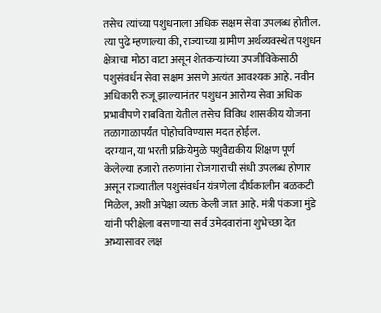तसेच त्यांच्या पशुधनाला अधिक सक्षम सेवा उपलब्ध होतील.
त्या पुढे म्हणाल्या की, राज्याच्या ग्रामीण अर्थव्यवस्थेत पशुधन क्षेत्राचा मोठा वाटा असून शेतकऱ्यांच्या उपजीविकेसाठी पशुसंवर्धन सेवा सक्षम असणे अत्यंत आवश्यक आहे. नवीन अधिकारी रुजू झाल्यानंतर पशुधन आरोग्य सेवा अधिक प्रभावीपणे राबविता येतील तसेच विविध शासकीय योजना तळागाळापर्यंत पोहोचविण्यास मदत होईल.
दरम्यान, या भरती प्रक्रियेमुळे पशुवैद्यकीय शिक्षण पूर्ण केलेल्या हजारो तरुणांना रोजगाराची संधी उपलब्ध होणार असून राज्यातील पशुसंवर्धन यंत्रणेला दीर्घकालीन बळकटी मिळेल, अशी अपेक्षा व्यक्त केली जात आहे. मंत्री पंकजा मुंडे यांनी परीक्षेला बसणाऱ्या सर्व उमेदवारांना शुभेच्छा देत अभ्यासावर लक्ष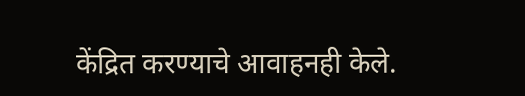केंद्रित करण्याचे आवाहनही केले.